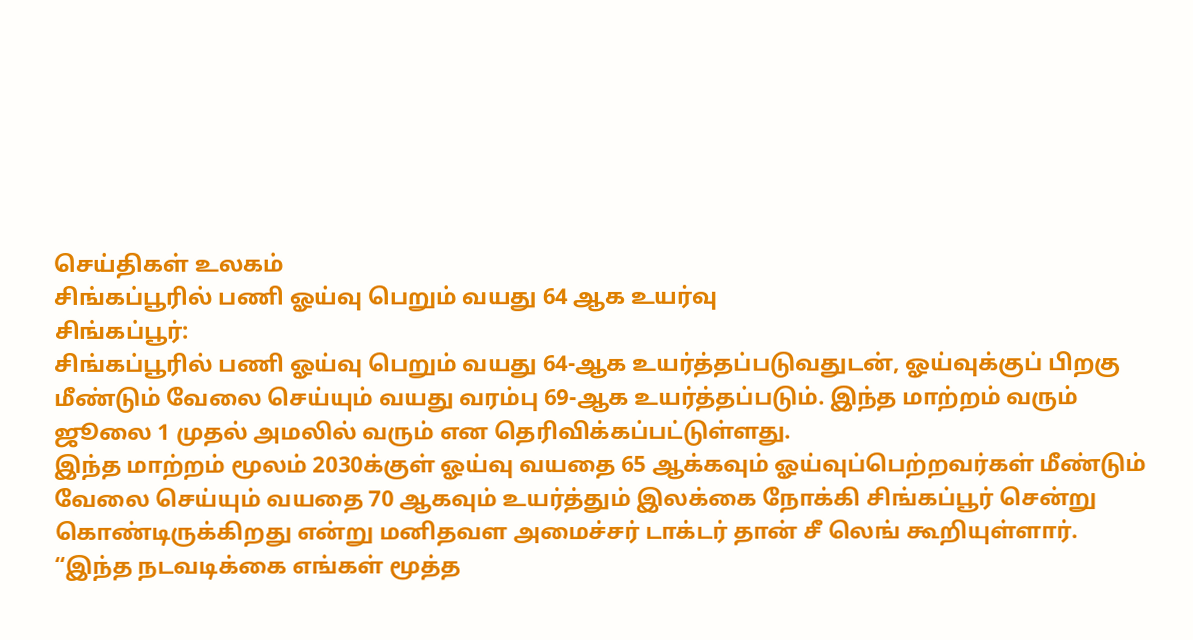செய்திகள் உலகம்
சிங்கப்பூரில் பணி ஓய்வு பெறும் வயது 64 ஆக உயர்வு
சிங்கப்பூர்:
சிங்கப்பூரில் பணி ஓய்வு பெறும் வயது 64-ஆக உயர்த்தப்படுவதுடன், ஓய்வுக்குப் பிறகு மீண்டும் வேலை செய்யும் வயது வரம்பு 69-ஆக உயர்த்தப்படும். இந்த மாற்றம் வரும் ஜூலை 1 முதல் அமலில் வரும் என தெரிவிக்கப்பட்டுள்ளது.
இந்த மாற்றம் மூலம் 2030க்குள் ஓய்வு வயதை 65 ஆக்கவும் ஓய்வுப்பெற்றவர்கள் மீண்டும் வேலை செய்யும் வயதை 70 ஆகவும் உயர்த்தும் இலக்கை நோக்கி சிங்கப்பூர் சென்று கொண்டிருக்கிறது என்று மனிதவள அமைச்சர் டாக்டர் தான் சீ லெங் கூறியுள்ளார்.
“இந்த நடவடிக்கை எங்கள் மூத்த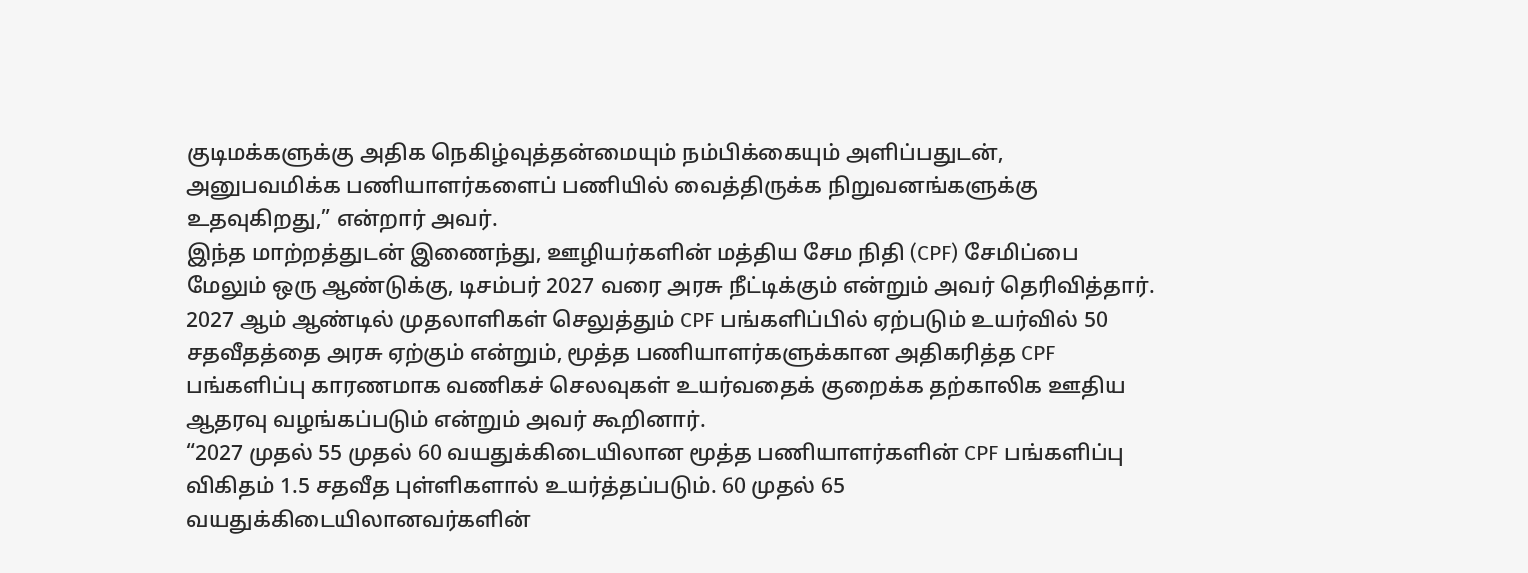குடிமக்களுக்கு அதிக நெகிழ்வுத்தன்மையும் நம்பிக்கையும் அளிப்பதுடன், அனுபவமிக்க பணியாளர்களைப் பணியில் வைத்திருக்க நிறுவனங்களுக்கு உதவுகிறது,” என்றார் அவர்.
இந்த மாற்றத்துடன் இணைந்து, ஊழியர்களின் மத்திய சேம நிதி (CPF) சேமிப்பை மேலும் ஒரு ஆண்டுக்கு, டிசம்பர் 2027 வரை அரசு நீட்டிக்கும் என்றும் அவர் தெரிவித்தார்.
2027 ஆம் ஆண்டில் முதலாளிகள் செலுத்தும் CPF பங்களிப்பில் ஏற்படும் உயர்வில் 50 சதவீதத்தை அரசு ஏற்கும் என்றும், மூத்த பணியாளர்களுக்கான அதிகரித்த CPF பங்களிப்பு காரணமாக வணிகச் செலவுகள் உயர்வதைக் குறைக்க தற்காலிக ஊதிய ஆதரவு வழங்கப்படும் என்றும் அவர் கூறினார்.
“2027 முதல் 55 முதல் 60 வயதுக்கிடையிலான மூத்த பணியாளர்களின் CPF பங்களிப்பு விகிதம் 1.5 சதவீத புள்ளிகளால் உயர்த்தப்படும். 60 முதல் 65 வயதுக்கிடையிலானவர்களின்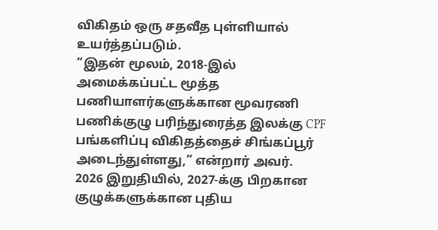விகிதம் ஒரு சதவீத புள்ளியால் உயர்த்தப்படும்.
“இதன் மூலம், 2018-இல் அமைக்கப்பட்ட மூத்த பணியாளர்களுக்கான மூவரணி பணிக்குழு பரிந்துரைத்த இலக்கு CPF பங்களிப்பு விகிதத்தைச் சிங்கப்பூர் அடைந்துள்ளது,” என்றார் அவர்.
2026 இறுதியில், 2027-க்கு பிறகான குழுக்களுக்கான புதிய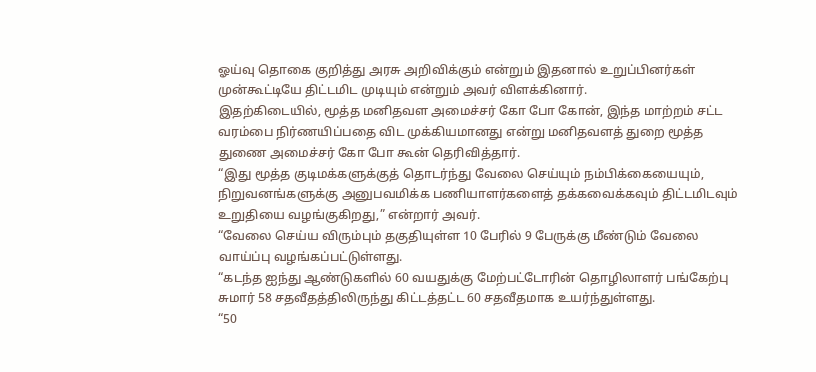ஓய்வு தொகை குறித்து அரசு அறிவிக்கும் என்றும் இதனால் உறுப்பினர்கள் முன்கூட்டியே திட்டமிட முடியும் என்றும் அவர் விளக்கினார்.
இதற்கிடையில், மூத்த மனிதவள அமைச்சர் கோ போ கோன், இந்த மாற்றம் சட்ட வரம்பை நிர்ணயிப்பதை விட முக்கியமானது என்று மனிதவளத் துறை மூத்த துணை அமைச்சர் கோ போ கூன் தெரிவித்தார்.
“இது மூத்த குடிமக்களுக்குத் தொடர்ந்து வேலை செய்யும் நம்பிக்கையையும், நிறுவனங்களுக்கு அனுபவமிக்க பணியாளர்களைத் தக்கவைக்கவும் திட்டமிடவும் உறுதியை வழங்குகிறது,” என்றார் அவர்.
“வேலை செய்ய விரும்பும் தகுதியுள்ள 10 பேரில் 9 பேருக்கு மீண்டும் வேலை வாய்ப்பு வழங்கப்பட்டுள்ளது.
“கடந்த ஐந்து ஆண்டுகளில் 60 வயதுக்கு மேற்பட்டோரின் தொழிலாளர் பங்கேற்பு சுமார் 58 சதவீதத்திலிருந்து கிட்டத்தட்ட 60 சதவீதமாக உயர்ந்துள்ளது.
“50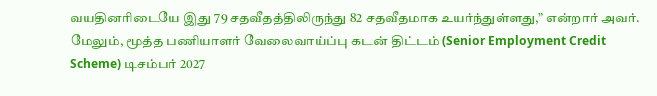வயதினரிடையே இது 79 சதவீதத்திலிருந்து 82 சதவீதமாக உயர்ந்துள்ளது,” என்றார் அவர்.
மேலும், மூத்த பணியாளர் வேலைவாய்ப்பு கடன் திட்டம் (Senior Employment Credit Scheme) டிசம்பர் 2027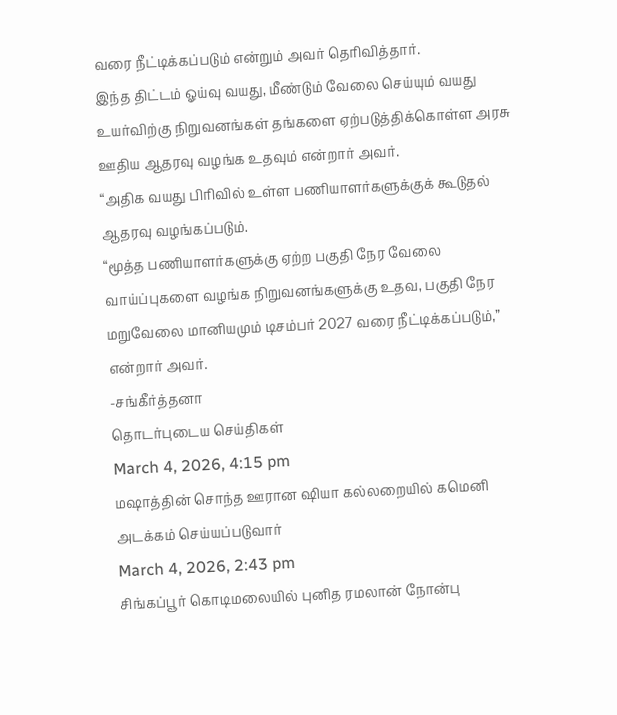வரை நீட்டிக்கப்படும் என்றும் அவர் தெரிவித்தார்.
இந்த திட்டம் ஓய்வு வயது, மீண்டும் வேலை செய்யும் வயது உயர்விற்கு நிறுவனங்கள் தங்களை ஏற்படுத்திக்கொள்ள அரசு ஊதிய ஆதரவு வழங்க உதவும் என்றார் அவர்.
“அதிக வயது பிரிவில் உள்ள பணியாளர்களுக்குக் கூடுதல் ஆதரவு வழங்கப்படும்.
“மூத்த பணியாளர்களுக்கு ஏற்ற பகுதி நேர வேலை வாய்ப்புகளை வழங்க நிறுவனங்களுக்கு உதவ, பகுதி நேர மறுவேலை மானியமும் டிசம்பர் 2027 வரை நீட்டிக்கப்படும்,” என்றார் அவர்.
-சங்கீர்த்தனா
தொடர்புடைய செய்திகள்
March 4, 2026, 4:15 pm
மஷாத்தின் சொந்த ஊரான ஷியா கல்லறையில் கமெனி அடக்கம் செய்யப்படுவார்
March 4, 2026, 2:43 pm
சிங்கப்பூர் கொடிமலையில் புனித ரமலான் நோன்பு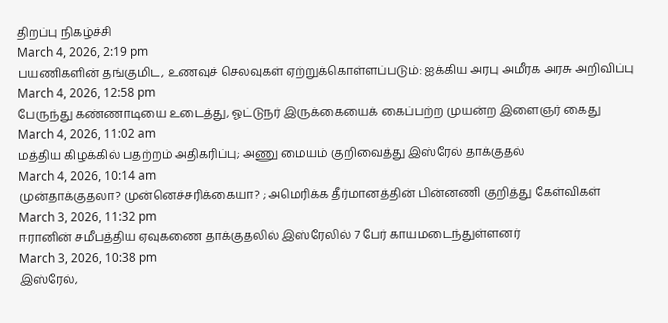திறப்பு நிகழ்ச்சி
March 4, 2026, 2:19 pm
பயணிகளின் தங்குமிட, உணவுச் செலவுகள் ஏற்றுக்கொள்ளப்படும்: ஐக்கிய அரபு அமீரக அரசு அறிவிப்பு
March 4, 2026, 12:58 pm
பேருந்து கண்ணாடியை உடைத்து, ஓட்டுநர் இருக்கையைக் கைப்பற்ற முயன்ற இளைஞர் கைது
March 4, 2026, 11:02 am
மத்திய கிழக்கில் பதற்றம் அதிகரிப்பு; அணு மையம் குறிவைத்து இஸ்ரேல் தாக்குதல்
March 4, 2026, 10:14 am
முன்தாக்குதலா? முன்னெச்சரிக்கையா? ; அமெரிக்க தீர்மானத்தின் பின்னணி குறித்து கேள்விகள்
March 3, 2026, 11:32 pm
ஈரானின் சமீபத்திய ஏவுகணை தாக்குதலில் இஸ்ரேலில் 7 பேர் காயமடைந்துள்ளனர்
March 3, 2026, 10:38 pm
இஸ்ரேல்,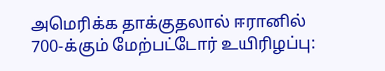அமெரிக்க தாக்குதலால் ஈரானில் 700-க்கும் மேற்பட்டோர் உயிரிழப்பு: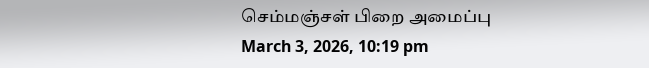செம்மஞ்சள் பிறை அமைப்பு
March 3, 2026, 10:19 pm